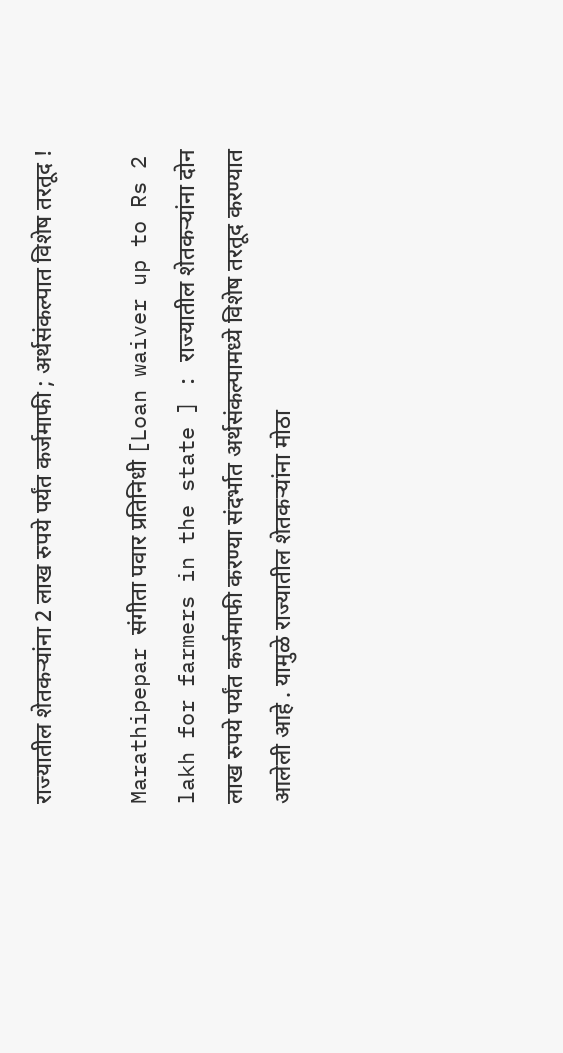राज्यातील शेतकऱ्यांना 2 लाख रुपये पर्यंत कर्जमाफी ; अर्थसंकल्पात विशेष तरतूद !

Marathipepar संगीता पवार प्रतिनिधी [Loan waiver up to Rs 2 lakh for farmers in the state ] : राज्यातील शेतकऱ्यांना दोन लाख रुपये पर्यंत कर्जमाफी करण्या संदर्भात अर्थसंकल्पामध्ये विशेष तरतूद करण्यात आलेली आहे . यामुळे राज्यातील शेतकऱ्यांना मोठा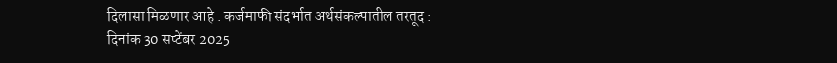दिलासा मिळणार आहे . कर्जमाफी संदर्भात अर्थसंकल्पातील तरतूद : दिनांक 30 सप्टेंबर 2025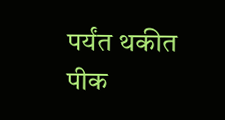पर्यंत थकीत पीक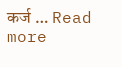कर्ज … Read more